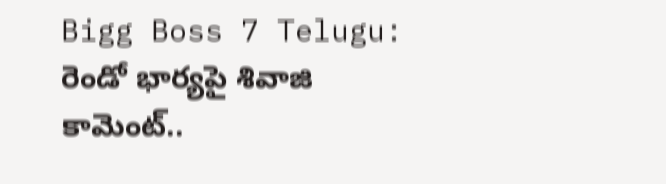Bigg Boss 7 Telugu: రెండో భార్యపై శివాజి కామెంట్..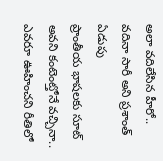అలా వదిలేసిన హీరో.. వదినా సారీ అని ప్రశాంత్ ఏడుపు
ప్రాంతీయ భాషలకు సూట్ అవని కంటెంట్తోనే వచ్చినా.. ఎవరూ ఊహించని రీతిలో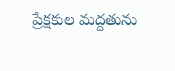ప్రేక్షకుల మద్దతును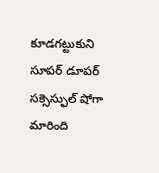కూడగట్టుకుని సూపర్ డూపర్ సక్సెస్ఫుల్ షోగా మారింది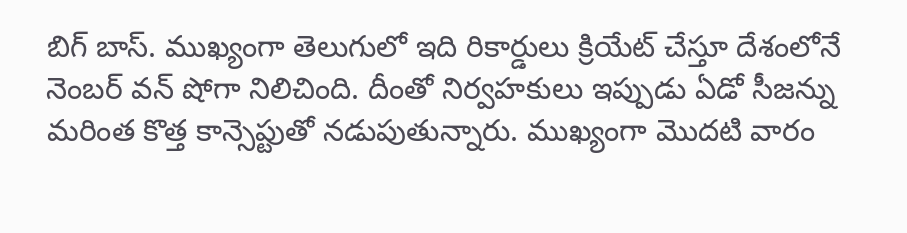బిగ్ బాస్. ముఖ్యంగా తెలుగులో ఇది రికార్డులు క్రియేట్ చేస్తూ దేశంలోనే నెంబర్ వన్ షోగా నిలిచింది. దీంతో నిర్వహకులు ఇప్పుడు ఏడో సీజన్ను మరింత కొత్త కాన్సెప్టుతో నడుపుతున్నారు. ముఖ్యంగా మొదటి వారం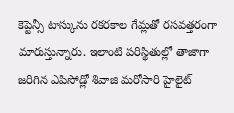కెప్టెన్సీ టాస్కును రకరకాల గేమ్లతో రసవత్తరంగా మారుస్తున్నారు. ఇలాంటి పరిస్థితుల్లో తాజాగా జరిగిన ఎపిసోడ్లో శివాజి మరోసారి హైలైట్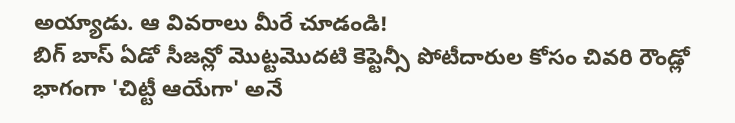అయ్యాడు. ఆ వివరాలు మీరే చూడండి!
బిగ్ బాస్ ఏడో సీజన్లో మొట్టమొదటి కెప్టెన్సీ పోటీదారుల కోసం చివరి రౌండ్లో భాగంగా 'చిట్టీ ఆయేగా' అనే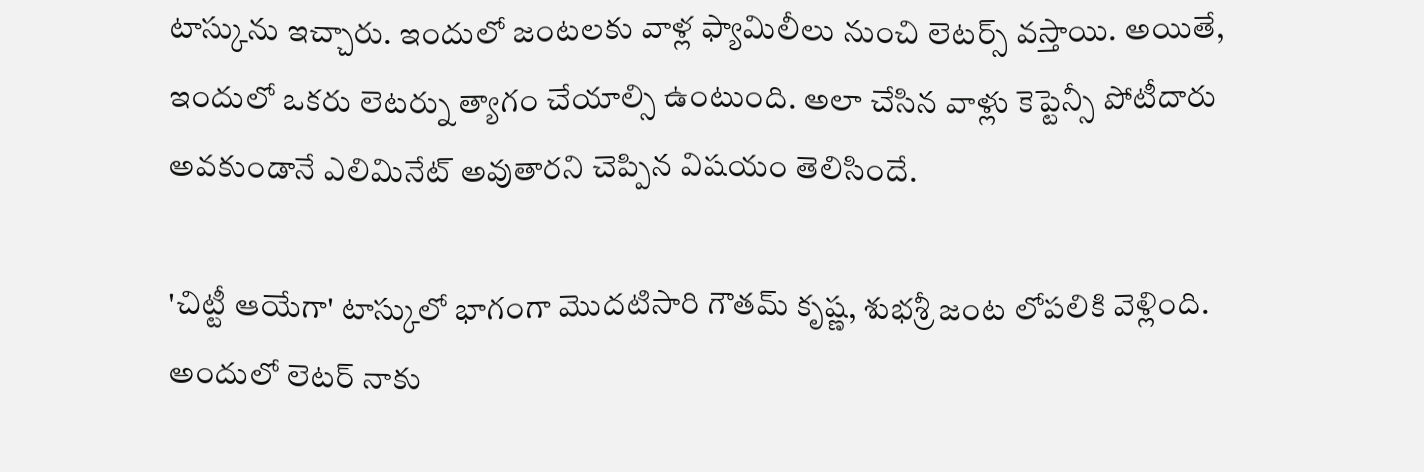టాస్కును ఇచ్చారు. ఇందులో జంటలకు వాళ్ల ఫ్యామిలీలు నుంచి లెటర్స్ వస్తాయి. అయితే, ఇందులో ఒకరు లెటర్ను త్యాగం చేయాల్సి ఉంటుంది. అలా చేసిన వాళ్లు కెప్టెన్సీ పోటీదారు అవకుండానే ఎలిమినేట్ అవుతారని చెప్పిన విషయం తెలిసిందే.

'చిట్టీ ఆయేగా' టాస్కులో భాగంగా మొదటిసారి గౌతమ్ కృష్ణ, శుభశ్రీ జంట లోపలికి వెళ్లింది. అందులో లెటర్ నాకు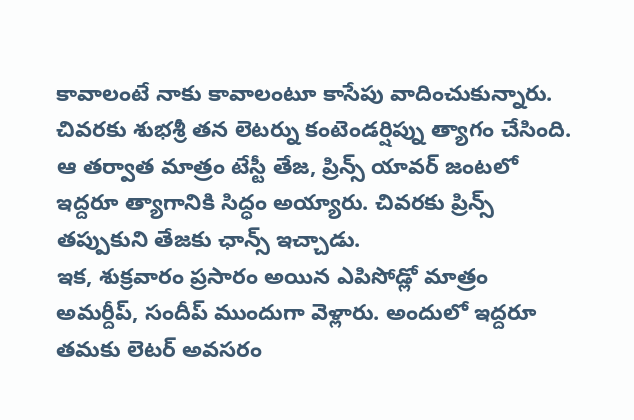కావాలంటే నాకు కావాలంటూ కాసేపు వాదించుకున్నారు. చివరకు శుభశ్రీ తన లెటర్ను కంటెండర్షిప్ను త్యాగం చేసింది. ఆ తర్వాత మాత్రం టేస్టీ తేజ, ప్రిన్స్ యావర్ జంటలో ఇద్దరూ త్యాగానికి సిద్ధం అయ్యారు. చివరకు ప్రిన్స్ తప్పుకుని తేజకు ఛాన్స్ ఇచ్చాడు.
ఇక, శుక్రవారం ప్రసారం అయిన ఎపిసోడ్లో మాత్రం అమర్దీప్, సందీప్ ముందుగా వెళ్లారు. అందులో ఇద్దరూ తమకు లెటర్ అవసరం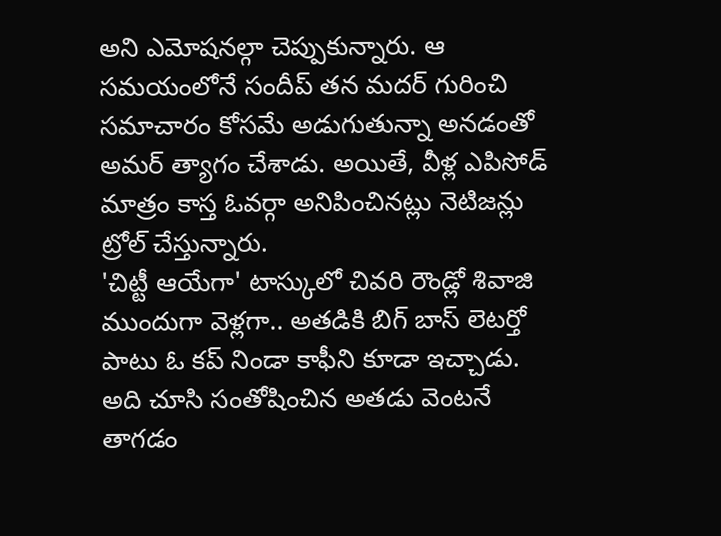అని ఎమోషనల్గా చెప్పుకున్నారు. ఆ సమయంలోనే సందీప్ తన మదర్ గురించి సమాచారం కోసమే అడుగుతున్నా అనడంతో అమర్ త్యాగం చేశాడు. అయితే, వీళ్ల ఎపిసోడ్ మాత్రం కాస్త ఓవర్గా అనిపించినట్లు నెటిజన్లు ట్రోల్ చేస్తున్నారు.
'చిట్టీ ఆయేగా' టాస్కులో చివరి రౌండ్లో శివాజి ముందుగా వెళ్లగా.. అతడికి బిగ్ బాస్ లెటర్తో పాటు ఓ కప్ నిండా కాఫీని కూడా ఇచ్చాడు. అది చూసి సంతోషించిన అతడు వెంటనే తాగడం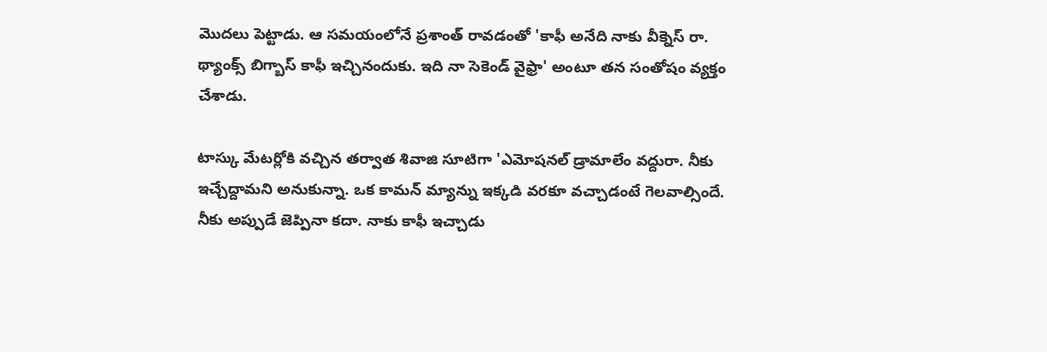మొదలు పెట్టాడు. ఆ సమయంలోనే ప్రశాంత్ రావడంతో 'కాఫీ అనేది నాకు వీక్నెస్ రా. థ్యాంక్స్ బిగ్బాస్ కాఫీ ఇచ్చినందుకు. ఇది నా సెకెండ్ వైఫ్రా' అంటూ తన సంతోషం వ్యక్తం చేశాడు.

టాస్కు మేటర్లోకి వచ్చిన తర్వాత శివాజి సూటిగా 'ఎమోషనల్ డ్రామాలేం వద్దురా. నీకు ఇచ్చేద్దామని అనుకున్నా. ఒక కామన్ మ్యాన్ను ఇక్కడి వరకూ వచ్చాడంటే గెలవాల్సిందే. నీకు అప్పుడే జెప్పినా కదా. నాకు కాఫీ ఇచ్చాడు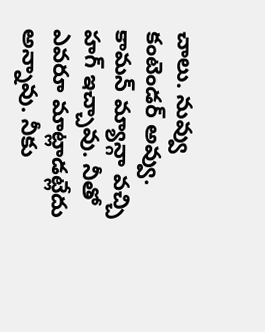చాలు. నువ్వు కంటెండర్ అవ్వు. కామన్ మ్యాన్గా వచ్చి హగ్ ఇచ్చావు. నీతో ఎవరూ మాట్లాడట్లేదు అన్నావు. నీకు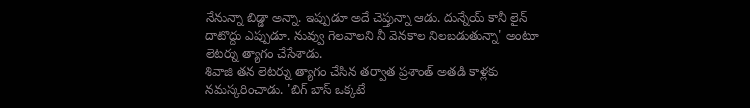నేనున్నా బిడ్డా అన్నా. ఇప్పుడూ అదే చెప్తున్నా ఆడు. దున్నేయ్ కానీ లైన్ దాటొద్దు ఎప్పుడూ. నువ్వు గెలవాలని నీ వెనకాల నిలబడుతున్నా' అంటూ లెటర్ను త్యాగం చేసేశాడు.
శివాజి తన లెటర్ను త్యాగం చేసిన తర్వాత ప్రశాంత్ అతడి కాళ్లకు నమస్కరించాడు. 'బిగ్ బాస్ ఒక్కటే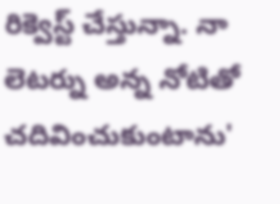రిక్వెస్ట్ చేస్తున్నా. నా లెటర్ను అన్న నోటితో చదివించుకుంటాను'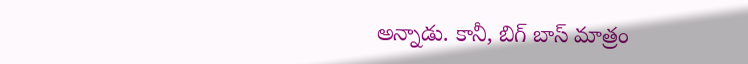అన్నాడు. కానీ, బిగ్ బాస్ మాత్రం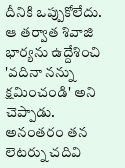దీనికి ఒప్పుకోలేదు. ఆ తర్వాత శివాజి భార్యను ఉద్దేశించి 'వదినా నన్ను క్షమించండి' అని చెప్పాడు. అనంతరం తన లెటర్ను చదివి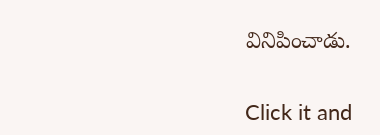వినిపించాడు.


Click it and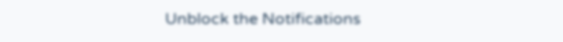Unblock the Notifications